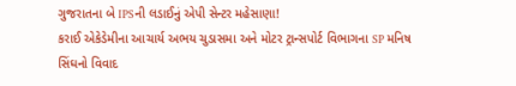ગુજરાતના બે IPSની લડાઈનું એપી સેન્ટર મહેસાણા!
કરાઈ એકેડેમીના આચાર્ય અભય ચુડાસમા અને મોટર ટ્રાન્સપોર્ટ વિભાગના SP મનિષ સિંઘનો વિવાદ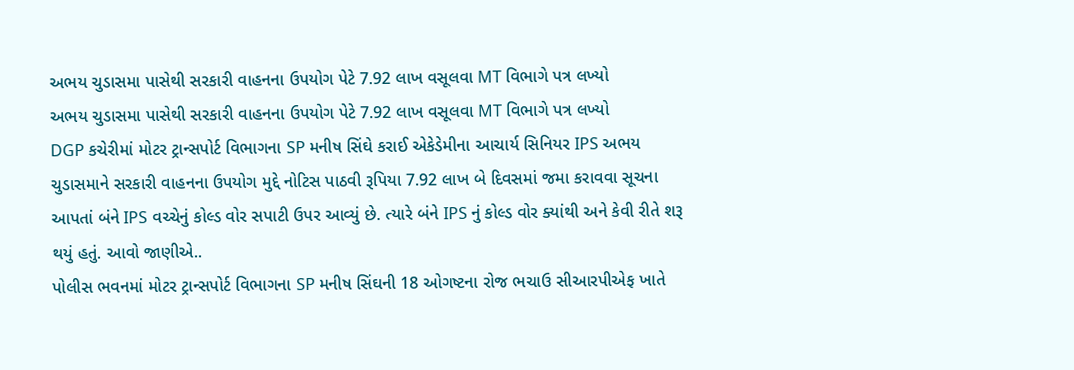અભય ચુડાસમા પાસેથી સરકારી વાહનના ઉપયોગ પેટે 7.92 લાખ વસૂલવા MT વિભાગે પત્ર લખ્યો
અભય ચુડાસમા પાસેથી સરકારી વાહનના ઉપયોગ પેટે 7.92 લાખ વસૂલવા MT વિભાગે પત્ર લખ્યો
DGP કચેરીમાં મોટર ટ્રાન્સપોર્ટ વિભાગના SP મનીષ સિંઘે કરાઈ એકેડેમીના આચાર્ય સિનિયર IPS અભય ચુડાસમાને સરકારી વાહનના ઉપયોગ મુદ્દે નોટિસ પાઠવી રૂપિયા 7.92 લાખ બે દિવસમાં જમા કરાવવા સૂચના આપતાં બંને IPS વચ્ચેનું કોલ્ડ વોર સપાટી ઉપર આવ્યું છે. ત્યારે બંને IPS નું કોલ્ડ વોર ક્યાંથી અને કેવી રીતે શરૂ થયું હતું. આવો જાણીએ..
પોલીસ ભવનમાં મોટર ટ્રાન્સપોર્ટ વિભાગના SP મનીષ સિંઘની 18 ઓગષ્ટના રોજ ભચાઉ સીઆરપીએફ ખાતે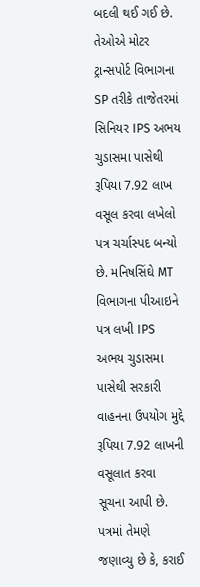બદલી થઈ ગઈ છે. તેઓએ મોટર ટ્રાન્સપોર્ટ વિભાગના SP તરીકે તાજેતરમાં સિનિયર IPS અભય ચુડાસમા પાસેથી રૂપિયા 7.92 લાખ વસૂલ કરવા લખેલો પત્ર ચર્ચાસ્પદ બન્યો છે. મનિષસિંઘે MT વિભાગના પીઆઇને પત્ર લખી IPS અભય ચુડાસમા પાસેથી સરકારી વાહનના ઉપયોગ મુદ્દે રૂપિયા 7.92 લાખની વસૂલાત કરવા સૂચના આપી છે.
પત્રમાં તેમણે જણાવ્યુ છે કે, કરાઈ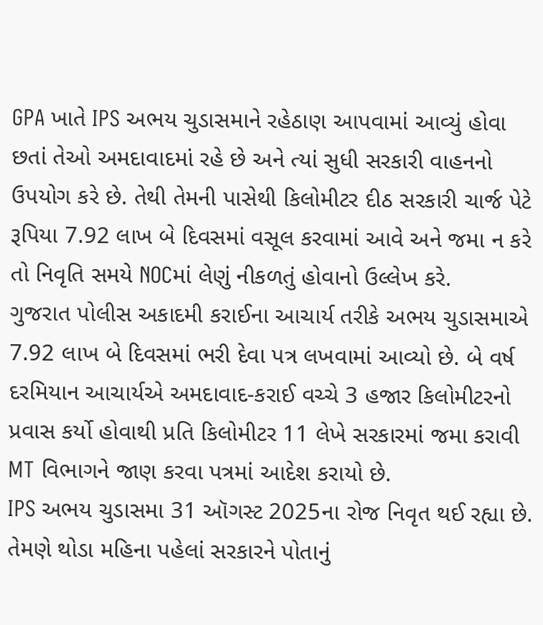GPA ખાતે IPS અભય ચુડાસમાને રહેઠાણ આપવામાં આવ્યું હોવા છતાં તેઓ અમદાવાદમાં રહે છે અને ત્યાં સુધી સરકારી વાહનનો ઉપયોગ કરે છે. તેથી તેમની પાસેથી કિલોમીટર દીઠ સરકારી ચાર્જ પેટે રૂપિયા 7.92 લાખ બે દિવસમાં વસૂલ કરવામાં આવે અને જમા ન કરે તો નિવૃતિ સમયે NOCમાં લેણું નીકળતું હોવાનો ઉલ્લેખ કરે.
ગુજરાત પોલીસ અકાદમી કરાઈના આચાર્ય તરીકે અભય ચુડાસમાએ 7.92 લાખ બે દિવસમાં ભરી દેવા પત્ર લખવામાં આવ્યો છે. બે વર્ષ દરમિયાન આચાર્યએ અમદાવાદ-કરાઈ વચ્ચે 3 હજાર કિલોમીટરનો પ્રવાસ કર્યો હોવાથી પ્રતિ કિલોમીટર 11 લેખે સરકારમાં જમા કરાવી MT વિભાગને જાણ કરવા પત્રમાં આદેશ કરાયો છે.
IPS અભય ચુડાસમા 31 ઑગસ્ટ 2025ના રોજ નિવૃત થઈ રહ્યા છે. તેમણે થોડા મહિના પહેલાં સરકારને પોતાનું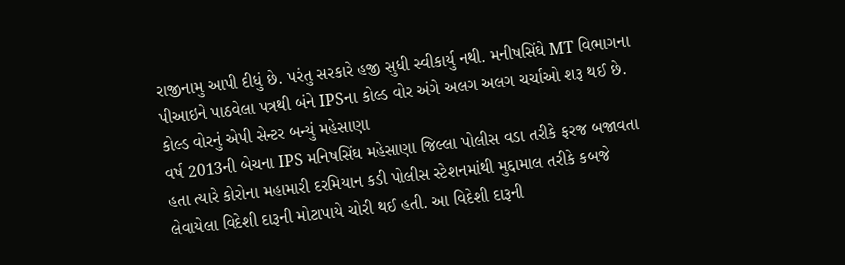રાજીનામુ આપી દીધું છે. પરંતુ સરકારે હજી સુધી સ્વીકાર્યુ નથી. મનીષસિંઘે MT વિભાગના પીઆઇને પાઠવેલા પત્રથી બંને IPSના કોલ્ડ વોર અંગે અલગ અલગ ચર્ચાઓ શરૂ થઈ છે.
કોલ્ડ વોરનું એપી સેન્ટર બન્યું મહેસાણા
વર્ષ 2013ની બેચના IPS મનિષસિંઘ મહેસાણા જિલ્લા પોલીસ વડા તરીકે ફરજ બજાવતા હતા ત્યારે કોરોના મહામારી દરમિયાન કડી પોલીસ સ્ટેશનમાંથી મુદ્દામાલ તરીકે કબજે લેવાયેલા વિદેશી દારૂની મોટાપાયે ચોરી થઈ હતી. આ વિદેશી દારૂની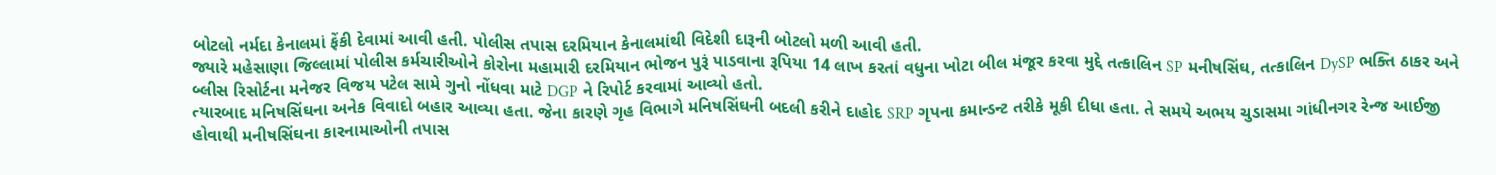બોટલો નર્મદા કેનાલમાં ફેંકી દેવામાં આવી હતી. પોલીસ તપાસ દરમિયાન કેનાલમાંથી વિદેશી દારૂની બોટલો મળી આવી હતી.
જ્યારે મહેસાણા જિલ્લામાં પોલીસ કર્મચારીઓને કોરોના મહામારી દરમિયાન ભોજન પુરૂં પાડવાના રૂપિયા 14 લાખ કરતાં વધુના ખોટા બીલ મંજૂર કરવા મુદ્દે તત્કાલિન SP મનીષસિંઘ, તત્કાલિન DySP ભક્તિ ઠાકર અને બ્લીસ રિસોર્ટના મનેજર વિજય પટેલ સામે ગુનો નોંધવા માટે DGP ને રિપોર્ટ કરવામાં આવ્યો હતો.
ત્યારબાદ મનિષસિંઘના અનેક વિવાદો બહાર આવ્યા હતા. જેના કારણે ગૃહ વિભાગે મનિષસિંઘની બદલી કરીને દાહોદ SRP ગૃપના કમાન્ડન્ટ તરીકે મૂકી દીધા હતા. તે સમયે અભય ચુડાસમા ગાંધીનગર રેન્જ આઈજી હોવાથી મનીષસિંઘના કારનામાઓની તપાસ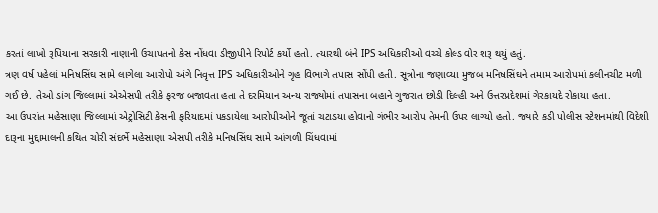કરતાં લાખો રૂપિયાના સરકારી નાણાની ઉચાપતનો કેસ નોંધવા ડીજીપીને રિપોર્ટ કર્યો હતો. ત્યારથી બંને IPS અધિકારીઓ વચ્ચે કોલ્ડ વોર શરૂ થયું હતું.
ત્રણ વર્ષ પહેલાં મનિષસિંઘ સામે લાગેલા આરોપો અંગે નિવૃત્ત IPS અધિકારીઓને ગૃહ વિભાગે તપાસ સોંપી હતી. સૂત્રોના જણાવ્યા મુજબ મનિષસિંઘને તમામ આરોપમાં કલીનચીટ મળી ગઈ છે. તેઓ ડાંગ જિલ્લામાં એએસપી તરીકે ફરજ બજાવતા હતા તે દરમિયાન અન્ય રાજ્યોમાં તપાસના બહાને ગુજરાત છોડી દિલ્હી અને ઉત્તરપ્રદેશમાં ગેરકાયદે રોકાયા હતા.
આ ઉપરાંત મહેસાણા જિલ્લામાં એટ્રોસિટી કેસની ફરિયાદમાં પકડાયેલા આરોપીઓને જૂતાં ચટાડયા હોવાનો ગંભીર આરોપ તેમની ઉપર લાગ્યો હતો. જ્યારે કડી પોલીસ સ્ટેશનમાંથી વિદેશી દારૂના મુદ્દામાલની કથિત ચોરી સંદર્ભે મહેસાણા એસપી તરીકે મનિષસિંઘ સામે આંગળી ચિંધવામાં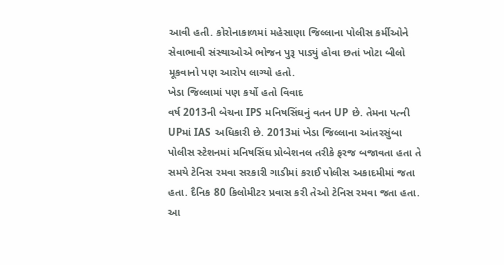આવી હતી. કોરોનાકાળમાં મહેસાણા જિલ્લાના પોલીસ કર્મીઓને સેવાભાવી સંસ્થાઓએ ભોજન પુરૂ પાડ્યું હોવા છતાં ખોટા બીલો મૂકવાનો પણ આરોપ લાગ્યો હતો.
ખેડા જિલ્લામાં પણ કર્યો હતો વિવાદ
વર્ષ 2013ની બેચના IPS મનિષસિંઘનું વતન UP છે. તેમના પત્ની UPમાં IAS અધિકારી છે. 2013માં ખેડા જિલ્લાના આંતરસુંબા પોલીસ સ્ટેશનમાં મનિષસિંઘ પ્રોબેશનલ તરીકે ફરજ બજાવતા હતા તે સમયે ટેનિસ રમવા સરકારી ગાડીમાં કરાઈ પોલીસ અકાદમીમાં જતા હતા. દૈનિક 80 કિલોમીટર પ્રવાસ કરી તેઓ ટેનિસ રમવા જતા હતા. આ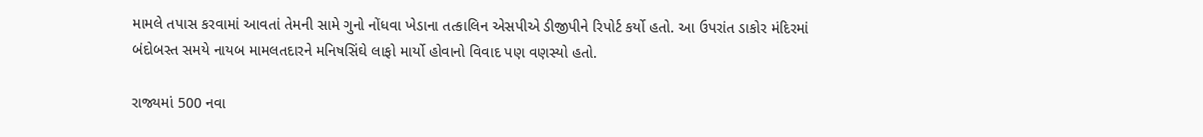મામલે તપાસ કરવામાં આવતાં તેમની સામે ગુનો નોંધવા ખેડાના તત્કાલિન એસપીએ ડીજીપીને રિપોર્ટ કર્યો હતો. આ ઉપરાંત ડાકોર મંદિરમાં બંદોબસ્ત સમયે નાયબ મામલતદારને મનિષસિંઘે લાફો માર્યો હોવાનો વિવાદ પણ વણસ્યો હતો.

રાજ્યમાં 500 નવા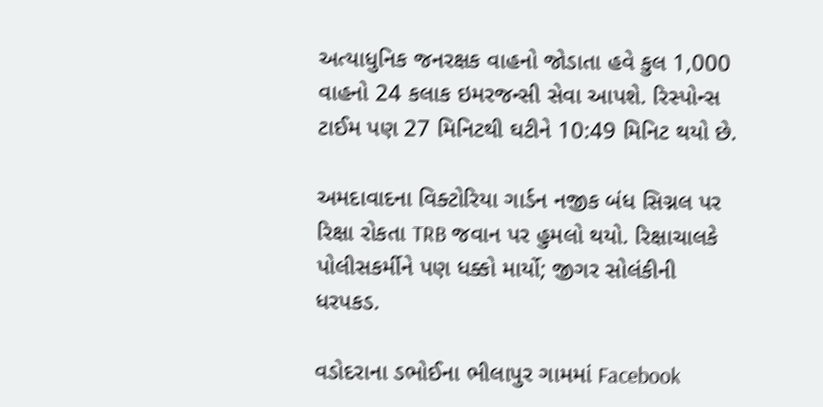અત્યાધુનિક જનરક્ષક વાહનો જોડાતા હવે કુલ 1,000 વાહનો 24 કલાક ઇમરજન્સી સેવા આપશે. રિસ્પોન્સ ટાઈમ પણ 27 મિનિટથી ઘટીને 10:49 મિનિટ થયો છે.

અમદાવાદના વિક્ટોરિયા ગાર્ડન નજીક બંધ સિગ્નલ પર રિક્ષા રોકતા TRB જવાન પર હુમલો થયો. રિક્ષાચાલકે પોલીસકર્મીને પણ ધક્કો માર્યો; જીગર સોલંકીની ધરપકડ.

વડોદરાના ડભોઈના ભીલાપુર ગામમાં Facebook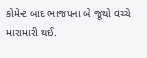કોમેન્ટ બાદ ભાજપના બે જૂથો વચ્ચે મારામારી થઈ.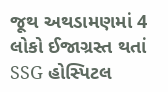જૂથ અથડામણમાં 4 લોકો ઈજાગ્રસ્ત થતાં SSG હોસ્પિટલ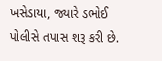ખસેડાયા, જ્યારે ડભોઈ પોલીસે તપાસ શરૂ કરી છે.